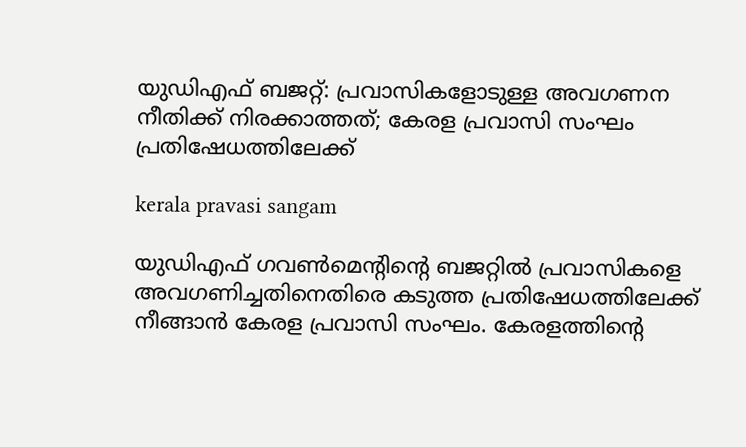യുഡിഎഫ് ബജറ്റ്: പ്രവാസികളോടുള്ള അവഗണന നീതിക്ക് നിരക്കാത്തത്; കേരള പ്രവാസി സംഘം പ്രതിഷേധത്തിലേക്ക്

kerala pravasi sangam

യുഡിഎഫ് ഗവൺമെൻ്റിൻ്റെ ബജറ്റിൽ പ്രവാസികളെ അവഗണിച്ചതിനെതിരെ കടുത്ത പ്രതിഷേധത്തിലേക്ക് നീങ്ങാൻ കേരള പ്രവാസി സംഘം. കേരളത്തിന്റെ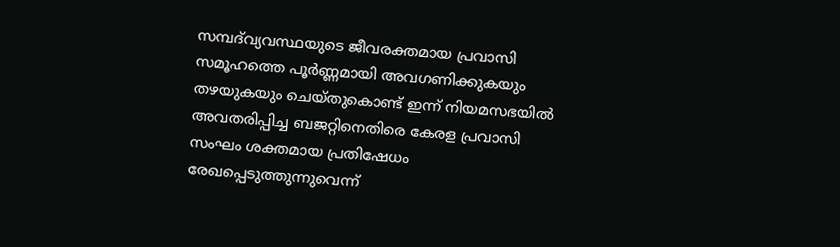സമ്പദ്‌വ്യവസ്ഥയുടെ ജീവരക്തമായ പ്രവാസി സമൂഹത്തെ പൂർണ്ണമായി അവഗണിക്കുകയും തഴയുകയും ചെയ്തുകൊണ്ട് ഇന്ന് നിയമസഭയിൽ അവതരിപ്പിച്ച ബജറ്റിനെതിരെ കേരള പ്രവാസി സംഘം ശക്തമായ പ്രതിഷേധം രേഖപ്പെടുത്തുന്നുവെന്ന്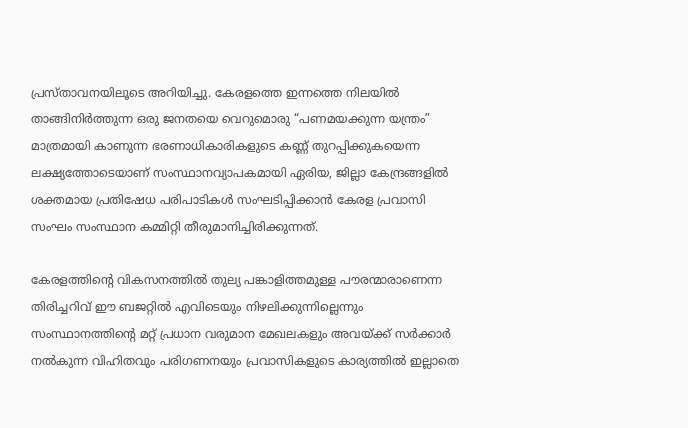പ്രസ്താവനയിലൂടെ അറിയിച്ചു. കേരളത്തെ ഇന്നത്തെ നിലയിൽ താങ്ങിനിർത്തുന്ന ഒരു ജനതയെ വെറുമൊരു “പണമയക്കുന്ന യന്ത്രം” മാത്രമായി കാണുന്ന ഭരണാധികാരികളുടെ കണ്ണ് തുറപ്പിക്കുകയെന്ന ലക്ഷ്യത്തോടെയാണ് സംസ്ഥാനവ്യാപകമായി ഏരിയ, ജില്ലാ കേന്ദ്രങ്ങളിൽ ശക്തമായ പ്രതിഷേധ പരിപാടികൾ സംഘടിപ്പിക്കാൻ കേരള പ്രവാസി സംഘം സംസ്ഥാന കമ്മിറ്റി തീരുമാനിച്ചിരിക്കുന്നത്.

കേരളത്തിന്റെ വികസനത്തിൽ തുല്യ പങ്കാളിത്തമുള്ള പൗരന്മാരാണെന്ന തിരിച്ചറിവ് ഈ ബജറ്റിൽ എവിടെയും നിഴലിക്കുന്നില്ലെന്നും സംസ്ഥാനത്തിന്റെ മറ്റ് പ്രധാന വരുമാന മേഖലകളും അവയ്ക്ക് സർക്കാർ നൽകുന്ന വിഹിതവും പരിഗണനയും പ്രവാസികളുടെ കാര്യത്തിൽ ഇല്ലാതെ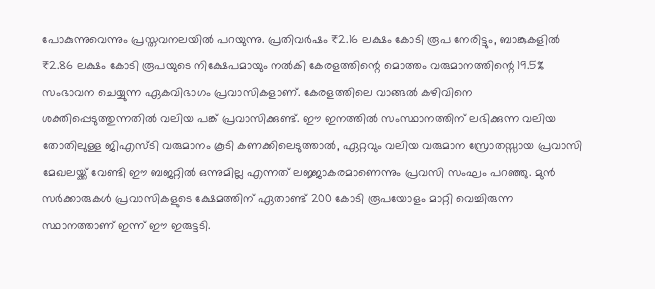പോകുന്നുവെന്നും പ്രസ്തവനലയിൽ പറയുന്നു. പ്രതിവർഷം ₹2.16 ലക്ഷം കോടി രൂപ നേരിട്ടും, ബാങ്കുകളിൽ ₹2.86 ലക്ഷം കോടി രൂപയുടെ നിക്ഷേപമായും നൽകി കേരളത്തിന്റെ മൊത്തം വരുമാനത്തിന്റെ 19.5% സംഭാവന ചെയ്യുന്ന ഏകവിഭാഗം പ്രവാസികളാണ്. കേരളത്തിലെ വാങ്ങൽ കഴിവിനെ ശക്തിപ്പെടുത്തുന്നതിൽ വലിയ പങ്ക് പ്രവാസിക്കുണ്ട്. ഈ ഇനത്തിൽ സംസ്ഥാനത്തിന് ലഭിക്കുന്ന വലിയ തോതിലുള്ള ജിഎസ്ടി വരുമാനം കൂടി കണക്കിലെടുത്താൽ, ഏറ്റവും വലിയ വരുമാന സ്രോതസ്സായ പ്രവാസി മേഖലയ്ക്ക് വേണ്ടി ഈ ബജറ്റിൽ ഒന്നുമില്ല എന്നത് ലജ്ജാകരമാണെന്നും പ്രവസി സംഘം പറഞ്ഞു. മുൻ സർക്കാരുകൾ പ്രവാസികളുടെ ക്ഷേമത്തിന് ഏതാണ്ട് 200 കോടി രൂപയോളം മാറ്റി വെച്ചിരുന്ന സ്ഥാനത്താണ് ഇന്ന് ഈ ഇരുട്ടടി.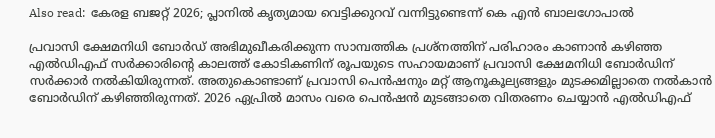Also read:  കേരള ബജറ്റ് 2026; പ്ലാനിൽ കൃത്യമായ വെട്ടിക്കുറവ് വന്നിട്ടുണ്ടെന്ന് കെ എൻ ബാലഗോപാൽ

പ്രവാസി ക്ഷേമനിധി ബോർഡ് അഭിമുഖീകരിക്കുന്ന സാമ്പത്തിക പ്രശ്നത്തിന് പരിഹാരം കാണാൻ കഴിഞ്ഞ എൽഡിഎഫ് സർക്കാരിന്റെ കാലത്ത് കോടികണിന് രൂപയുടെ സഹായമാണ് പ്രവാസി ക്ഷേമനിധി ബോർഡിന് സർക്കാർ നൽകിയിരുന്നത്. അതുകൊണ്ടാണ് പ്രവാസി പെൻഷനും മറ്റ് ആനൂകൂല്യങ്ങളും മുടക്കമില്ലാതെ നൽകാൻ ബോർഡിന് കഴിഞ്ഞിരുന്നത്. 2026 ഏപ്രിൽ മാസം വരെ പെൻഷൻ മുടങ്ങാതെ വിതരണം ചെയ്യാൻ എൽഡിഎഫ്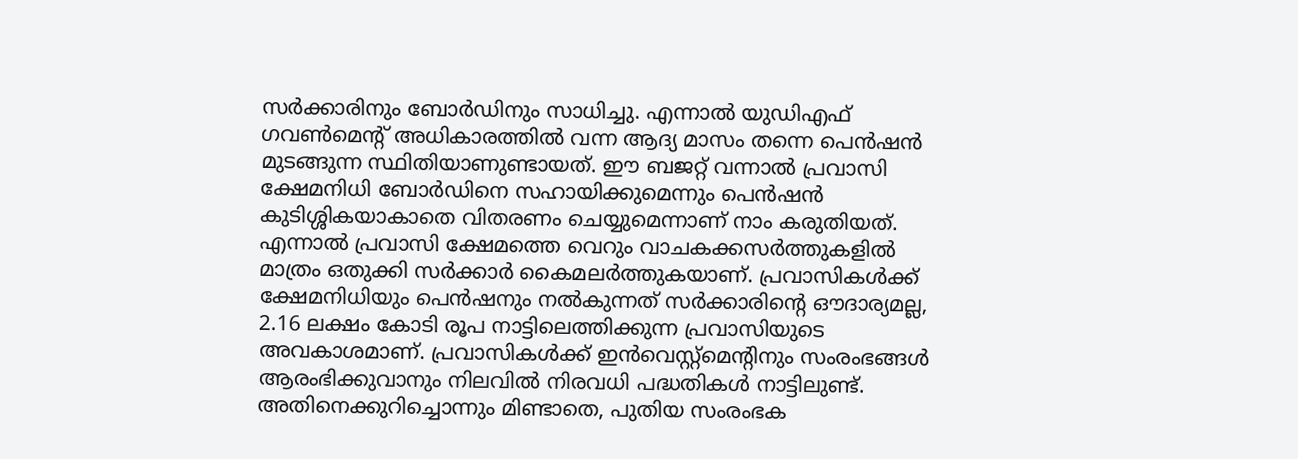സർക്കാരിനും ബോർഡിനും സാധിച്ചു. എന്നാൽ യുഡിഎഫ് ഗവൺമെൻ്റ് അധികാരത്തിൽ വന്ന ആദ്യ മാസം തന്നെ പെൻഷൻ മുടങ്ങുന്ന സ്ഥിതിയാണുണ്ടായത്. ഈ ബജറ്റ് വന്നാൽ പ്രവാസി ക്ഷേമനിധി ബോർഡിനെ സഹായിക്കുമെന്നും പെൻഷൻ കുടിശ്ശികയാകാതെ വിതരണം ചെയ്യുമെന്നാണ് നാം കരുതിയത്. എന്നാൽ പ്രവാസി ക്ഷേമത്തെ വെറും വാചകക്കസർത്തുകളിൽ മാത്രം ഒതുക്കി സർക്കാർ കൈമലർത്തുകയാണ്. പ്രവാസികൾക്ക് ക്ഷേമനിധിയും പെൻഷനും നൽകുന്നത് സർക്കാരിന്റെ ഔദാര്യമല്ല, 2.16 ലക്ഷം കോടി രൂപ നാട്ടിലെത്തിക്കുന്ന പ്രവാസിയുടെ അവകാശമാണ്. പ്രവാസികൾക്ക് ഇൻവെസ്റ്റ്‌മെന്റിനും സംരംഭങ്ങൾ ആരംഭിക്കുവാനും നിലവിൽ നിരവധി പദ്ധതികൾ നാട്ടിലുണ്ട്. അതിനെക്കുറിച്ചൊന്നും മിണ്ടാതെ, പുതിയ സംരംഭക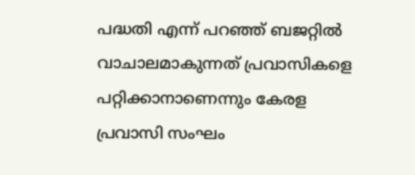പദ്ധതി എന്ന് പറഞ്ഞ് ബജറ്റിൽ വാചാലമാകുന്നത് പ്രവാസികളെ പറ്റിക്കാനാണെന്നും കേരള പ്രവാസി സംഘം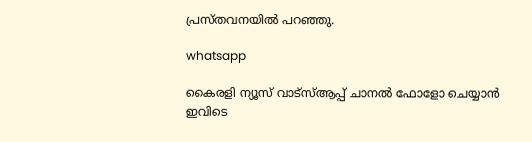പ്രസ്തവനയിൽ പറഞ്ഞു.

whatsapp

കൈരളി ന്യൂസ് വാട്‌സ്ആപ്പ് ചാനല്‍ ഫോളോ ചെയ്യാന്‍ ഇവിടെ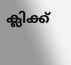ക്ലിക്ക്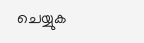ചെയ്യുക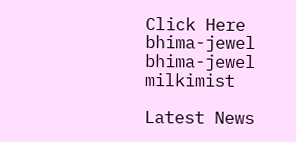Click Here
bhima-jewel
bhima-jewel
milkimist

Latest News